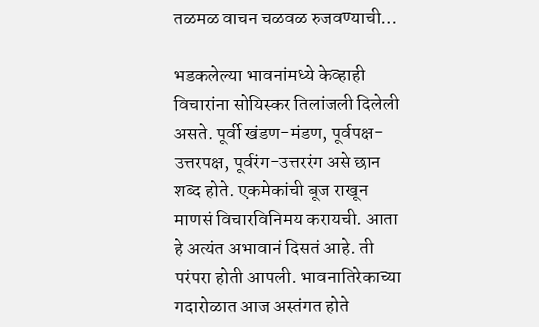तळमळ वाचन चळवळ रुजवण्याची…

भडकलेल्या भावनांमध्ये केव्हाही विचारांना सोयिस्कर तिलांजली दिलेली असते. पूर्वी खंडण-मंडण, पूर्वपक्ष-उत्तरपक्ष, पूर्वरंग-उत्तररंग असे छान शब्द होते. एकमेकांची बूज राखून माणसं विचारविनिमय करायची. आता हे अत्यंत अभावानं दिसतं आहे. ती परंपरा होती आपली. भावनातिरेकाच्या गदारोळात आज अस्तंगत होते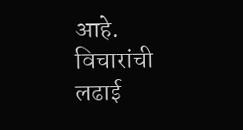आहे. विचारांची लढाई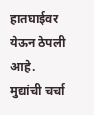हातघाईवर येऊन ठेपली आहे. मुद्यांची चर्चा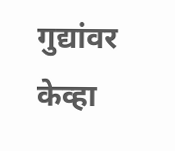गुद्यांवर केव्हा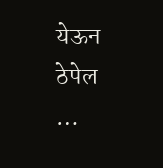येऊन ठेपेल …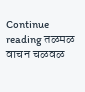Continue reading तळमळ वाचन चळवळ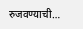रुजवण्याची…